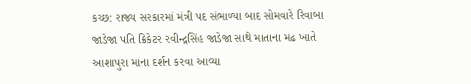કચ્છ: રાજ્ય સરકારમાં મંત્રી પદ સંભાળ્યા બાદ સોમવારે રિવાબા જાડેજા પતિ ક્રિકેટર રવીન્દ્રસિંહ જાડેજા સાથે માતાના મઢ ખાતે આશાપુરા માના દર્શન કરવા આવ્યા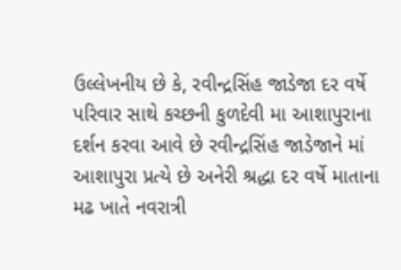ઉલ્લેખનીય છે કે, રવીન્દ્રસિંહ જાડેજા દર વર્ષે પરિવાર સાથે કચ્છની કુળદેવી મા આશાપુરાના દર્શન કરવા આવે છે રવીન્દ્રસિંહ જાડેજાને માં આશાપુરા પ્રત્યે છે અનેરી શ્રદ્ધા દર વર્ષે માતાના મઢ ખાતે નવરાત્રી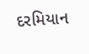દરમિયાન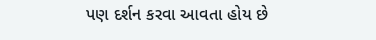પણ દર્શન કરવા આવતા હોય છે